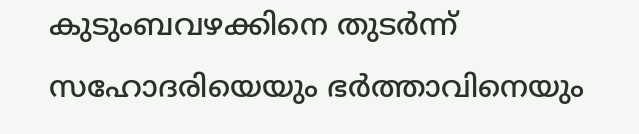കുടുംബവഴക്കിനെ തുടർന്ന് സഹോദരിയെയും ഭർത്താവിനെയും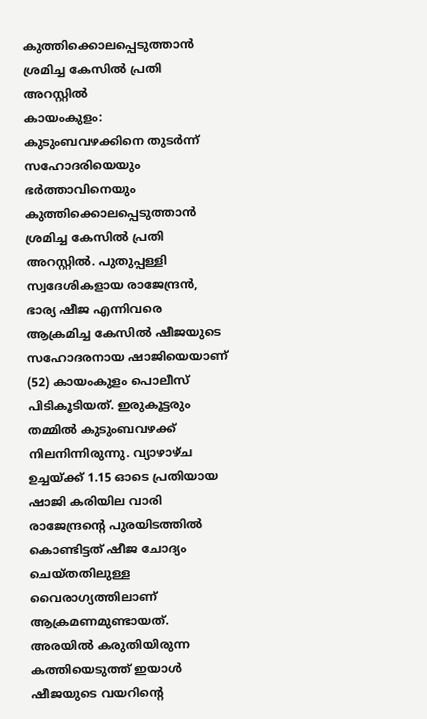കുത്തിക്കൊലപ്പെടുത്താൻ ശ്രമിച്ച കേസിൽ പ്രതി അറസ്റ്റിൽ
കായംകുളം: കുടുംബവഴക്കിനെ തുടർന്ന് സഹോദരിയെയും ഭർത്താവിനെയും കുത്തിക്കൊലപ്പെടുത്താൻ ശ്രമിച്ച കേസിൽ പ്രതി അറസ്റ്റിൽ. പുതുപ്പള്ളി സ്വദേശികളായ രാജേന്ദ്രൻ, ഭാര്യ ഷീജ എന്നിവരെ ആക്രമിച്ച കേസിൽ ഷീജയുടെ സഹോദരനായ ഷാജിയെയാണ് (52) കായംകുളം പൊലീസ് പിടികൂടിയത്. ഇരുകൂട്ടരും തമ്മിൽ കുടുംബവഴക്ക് നിലനിന്നിരുന്നു. വ്യാഴാഴ്ച ഉച്ചയ്ക്ക് 1.15 ഓടെ പ്രതിയായ ഷാജി കരിയില വാരി രാജേന്ദ്രന്റെ പുരയിടത്തിൽ കൊണ്ടിട്ടത് ഷീജ ചോദ്യം ചെയ്തതിലുള്ള വൈരാഗ്യത്തിലാണ് ആക്രമണമുണ്ടായത്. അരയിൽ കരുതിയിരുന്ന കത്തിയെടുത്ത് ഇയാൾ ഷീജയുടെ വയറിന്റെ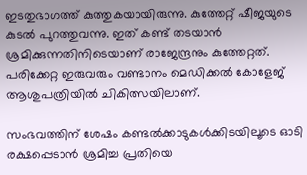ഇടതുഭാഗത്ത് കുത്തുകയായിരുന്നു. കുത്തേറ്റ് ഷീജയുടെ കുടൽ പുറത്തുവന്നു. ഇത് കണ്ട് തടയാൻ ശ്രമിക്കുന്നതിനിടെയാണ് രാജേന്ദ്രനും കുത്തേറ്റത്. പരിക്കേറ്റ ഇരുവരും വണ്ടാനം മെഡിക്കൽ കോളേജ് ആശുപത്രിയിൽ ചികിത്സയിലാണ്.

സംഭവത്തിന് ശേഷം കണ്ടൽക്കാടുകൾക്കിടയിലൂടെ ഓടി രക്ഷപ്പെടാൻ ശ്രമിച്ച പ്രതിയെ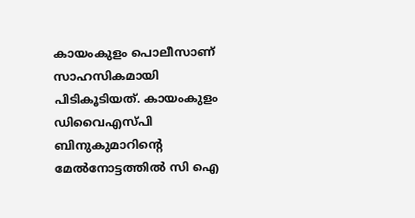കായംകുളം പൊലീസാണ് സാഹസികമായി പിടികൂടിയത്. കായംകുളം ഡിവൈഎസ്പി ബിനുകുമാറിന്റെ മേൽനോട്ടത്തിൽ സി ഐ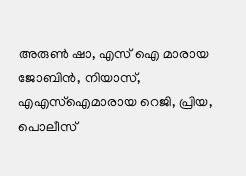അരുൺ ഷാ, എസ് ഐ മാരായ ജോബിൻ, നിയാസ്, എഎസ്ഐമാരായ റെജി, പ്രിയ, പൊലീസ്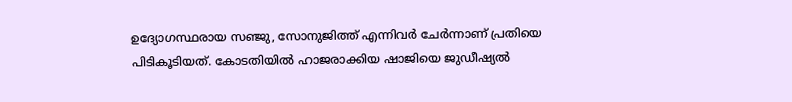ഉദ്യോഗസ്ഥരായ സഞ്ജു, സോനുജിത്ത് എന്നിവർ ചേർന്നാണ് പ്രതിയെ പിടികൂടിയത്. കോടതിയിൽ ഹാജരാക്കിയ ഷാജിയെ ജുഡീഷ്യൽ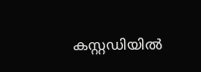കസ്റ്റഡിയിൽ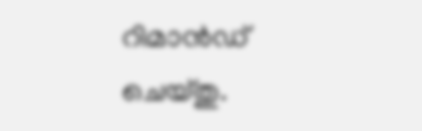റിമാൻഡ് ചെയ്തു.